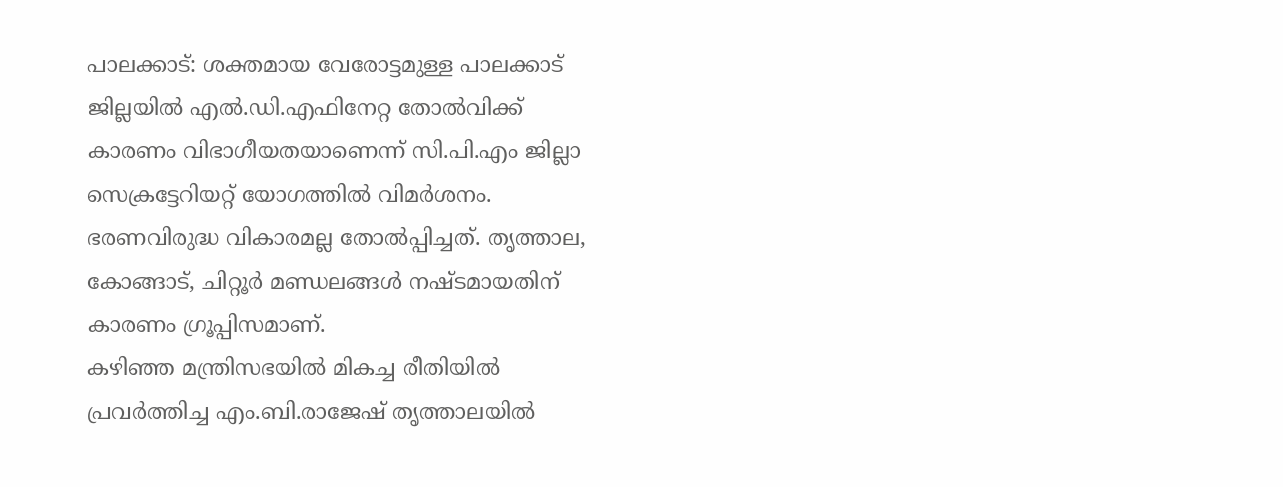പാലക്കാട്: ശക്തമായ വേരോട്ടമുള്ള പാലക്കാട് ജില്ലയിൽ എൽ.ഡി.എഫിനേറ്റ തോൽവിക്ക് കാരണം വിഭാഗീയതയാണെന്ന് സി.പി.എം ജില്ലാ സെക്രട്ടേറിയറ്റ് യോഗത്തിൽ വിമർശനം. ഭരണവിരുദ്ധ വികാരമല്ല തോൽപ്പിച്ചത്. തൃത്താല, കോങ്ങാട്, ചിറ്റൂർ മണ്ഡലങ്ങൾ നഷ്ടമായതിന് കാരണം ഗ്രൂപ്പിസമാണ്.
കഴിഞ്ഞ മന്ത്രിസഭയിൽ മികച്ച രീതിയിൽ പ്രവർത്തിച്ച എം.ബി.രാജേഷ് തൃത്താലയിൽ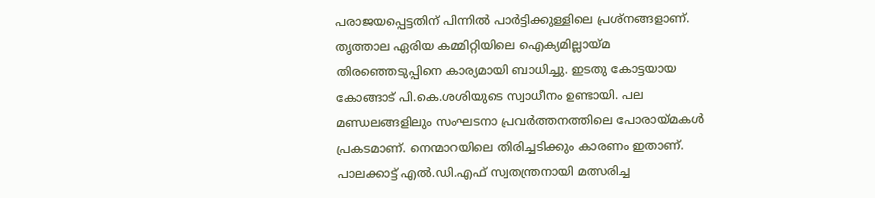പരാജയപ്പെട്ടതിന് പിന്നിൽ പാർട്ടിക്കുള്ളിലെ പ്രശ്നങ്ങളാണ്. തൃത്താല ഏരിയ കമ്മിറ്റിയിലെ ഐക്യമില്ലായ്മ തിരഞ്ഞെടുപ്പിനെ കാര്യമായി ബാധിച്ചു. ഇടതു കോട്ടയായ കോങ്ങാട് പി.കെ.ശശിയുടെ സ്വാധീനം ഉണ്ടായി. പല മണ്ഡലങ്ങളിലും സംഘടനാ പ്രവർത്തനത്തിലെ പോരായ്മകൾ പ്രകടമാണ്. നെന്മാറയിലെ തിരിച്ചടിക്കും കാരണം ഇതാണ്. പാലക്കാട്ട് എൽ.ഡി.എഫ് സ്വതന്ത്രനായി മത്സരിച്ച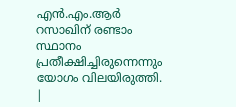എൻ.എം.ആർ റസാഖിന് രണ്ടാം സ്ഥാനം പ്രതീക്ഷിച്ചിരുന്നെന്നും യോഗം വിലയിരുത്തി.
|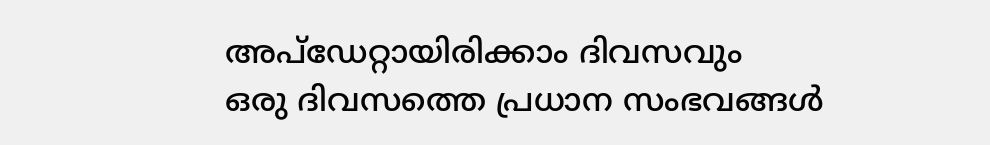അപ്ഡേറ്റായിരിക്കാം ദിവസവും
ഒരു ദിവസത്തെ പ്രധാന സംഭവങ്ങൾ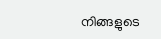നിങ്ങളുടെ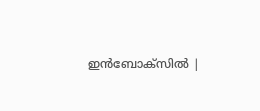ഇൻബോക്സിൽ |